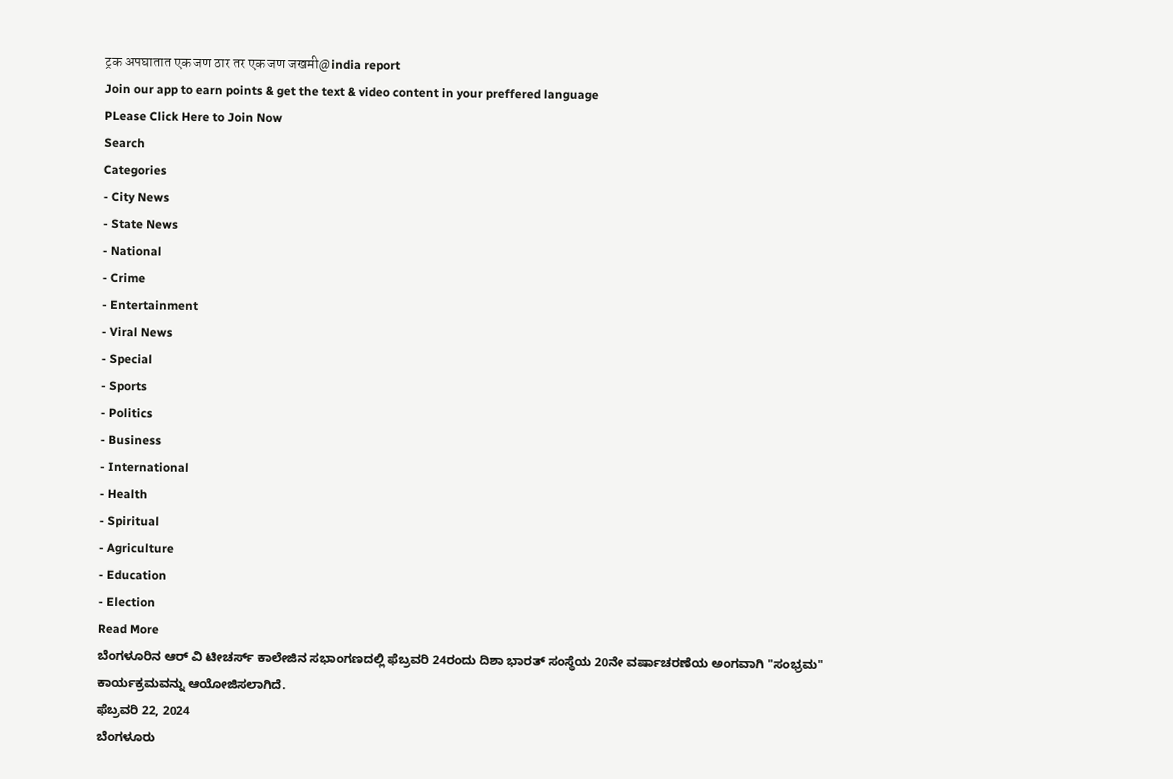ट्रक अपघातात एक जण ठार तर एक जण जखमी@india report
Join our app to earn points & get the text & video content in your preffered language
PLease Click Here to Join Now
Search
Categories
- City News
- State News
- National
- Crime
- Entertainment
- Viral News
- Special
- Sports
- Politics
- Business
- International
- Health
- Spiritual
- Agriculture
- Education
- Election
Read More
ಬೆಂಗಳೂರಿನ ಆರ್ ವಿ ಟೀಚರ್ಸ್ ಕಾಲೇಜಿನ ಸಭಾಂಗಣದಲ್ಲಿ ಫೆಬ್ರವರಿ 24ರಂದು ದಿಶಾ ಭಾರತ್ ಸಂಸ್ಥೆಯ 20ನೇ ವರ್ಷಾಚರಣೆಯ ಅಂಗವಾಗಿ "ಸಂಭ್ರಮ" ಕಾರ್ಯಕ್ರಮವನ್ನು ಆಯೋಜಿಸಲಾಗಿದೆ.
ಫೆಬ್ರವರಿ 22, 2024
ಬೆಂಗಳೂರು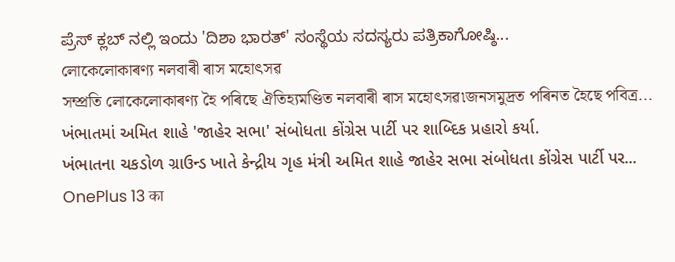ಪ್ರೆಸ್ ಕ್ಲಬ್ ನಲ್ಲಿ ಇಂದು 'ದಿಶಾ ಭಾರತ್' ಸಂಸ್ಥೆಯ ಸದಸ್ಯರು ಪತ್ರಿಕಾಗೋಷ್ಠಿ...
লোকেলোকাৰণ্য নলবাৰী ৰাস মহোৎসৱ
সম্প্ৰতি লোকেলোকাৰণ্য হৈ পৰিছে ঐতিহ্যমণ্ডিত নলবাৰী ৰাস মহোৎসৱ৷জনসমুদ্ৰত পৰিনত হৈছে পবিত্ৰ...
ખંભાતમાં અમિત શાહે 'જાહેર સભા' સંબોધતા કોંગ્રેસ પાર્ટી પર શાબ્દિક પ્રહારો કર્યા.
ખંભાતના ચકડોળ ગ્રાઉન્ડ ખાતે કેન્દ્રીય ગૃહ મંત્રી અમિત શાહે જાહેર સભા સંબોધતા કોંગ્રેસ પાર્ટી પર...
OnePlus 13 का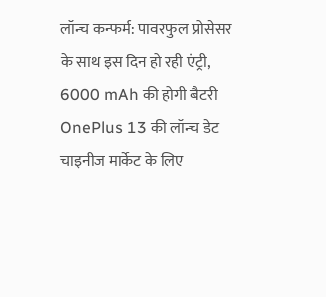लॉन्च कन्फर्म: पावरफुल प्रोसेसर के साथ इस दिन हो रही एंट्री, 6000 mAh की होगी बैटरी
OnePlus 13 की लॉन्च डेट चाइनीज मार्केट के लिए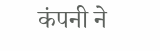कंपनी ने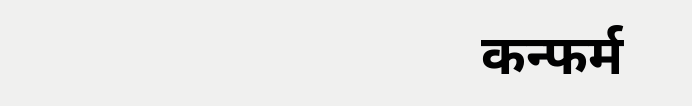कन्फर्म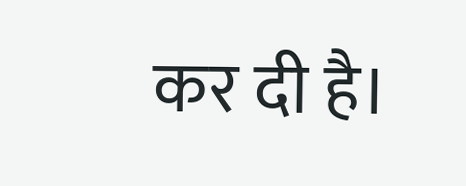कर दी है।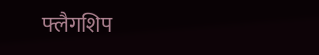फ्लैगशिप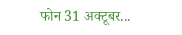फोन 31 अक्टूबर...